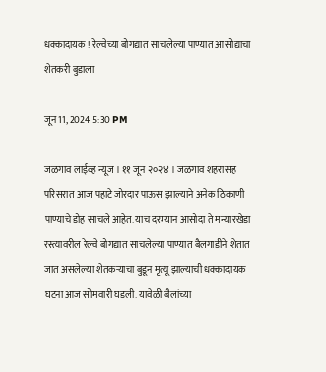धक्कादायक ! रेल्वेच्या बोगद्यात साचलेल्या पाण्यात आसोद्याचा शेतकरी बुडाला

जून 11, 2024 5:30 PM

जळगाव लाईव्ह न्यूज । ११ जून २०२४ । जळगाव शहरासह परिसरात आज पहाटे जोरदार पाऊस झाल्याने अनेक ठिकाणी पाण्याचे डोह साचले आहेत. याच दरम्यान आसोदा ते मन्यारखेडा रस्त्यावरील रेल्वे बोगद्यात साचलेल्या पाण्यात बैलगाडीने शेतात जात असलेल्या शेतकऱ्याचा बुडून मृत्यू झाल्याची धक्कादायक घटना आज सोमवारी घडली. यावेळी बैलांच्या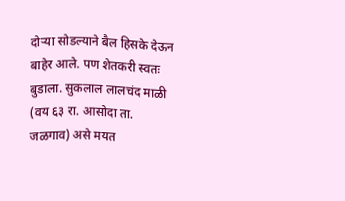दोऱ्या सोडल्याने बैल हिसके देऊन बाहेर आले. पण शेतकरी स्वतः बुडाला. सुकलाल लालचंद माळी (वय ६३ रा. आसोदा ता. जळगाव) असे मयत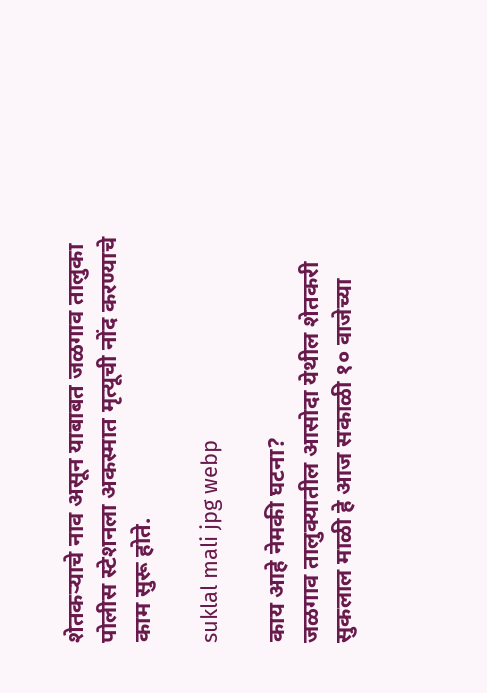शेतकऱ्याचे नाव असून याबाबत जळगाव तालुका पोलीस स्टेशनला अकस्मात मृत्यूची नोंद करण्याचे काम सुरू होते.

suklal mali jpg webp

काय आहे नेमकी घटना?
जळगाव तालुक्यातील आसोदा येथील शेतकरी सुकलाल माळी हे आज सकाळी १० वाजेच्या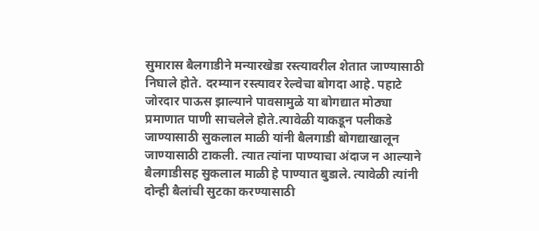सुमारास बैलगाडीने मन्यारखेडा रस्त्यावरील शेतात जाण्यासाठी निघाले होते. दरम्यान रस्त्यावर रेल्वेचा बोगदा आहे. पहाटे जोरदार पाऊस झाल्याने पावसामुळे या बोगद्यात मोठ्या प्रमाणात पाणी साचलेले होते.त्यावेळी याकडून पलीकडे जाण्यासाठी सुकलाल माळी यांनी बैलगाडी बोगद्याखालून जाण्यासाठी टाकली. त्यात त्यांना पाण्याचा अंदाज न आल्याने बैलगाडीसह सुकलाल माळी हे पाण्यात बुडाले. त्यावेळी त्यांनी दोन्ही बैलांची सुटका करण्यासाठी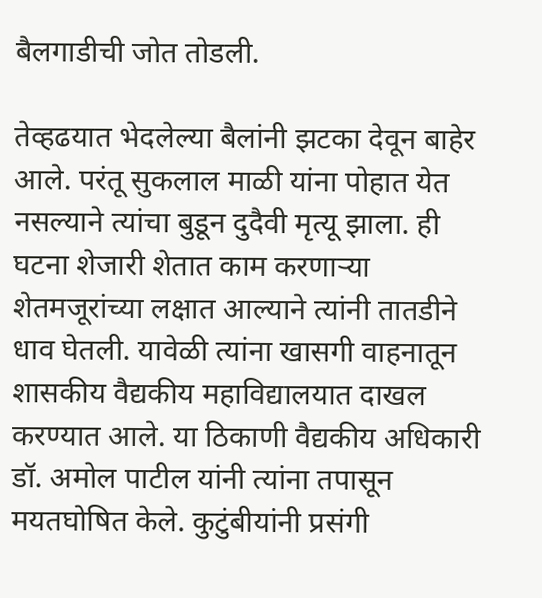बैलगाडीची जोत तोडली.

तेव्हढयात भेदलेल्या बैलांनी झटका देवून बाहेर आले. परंतू सुकलाल माळी यांना पोहात येत नसल्याने त्यांचा बुडून दुदैवी मृत्यू झाला. ही घटना शेजारी शेतात काम करणाऱ्या शेतमजूरांच्या लक्षात आल्याने त्यांनी तातडीने धाव घेतली. यावेळी त्यांना खासगी वाहनातून शासकीय वैद्यकीय महाविद्यालयात दाखल करण्यात आले. या ठिकाणी वैद्यकीय अधिकारी डॉ. अमोल पाटील यांनी त्यांना तपासून मयतघोषित केले. कुटुंबीयांनी प्रसंगी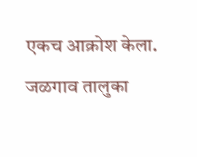एकच आक्रोश केला. जळगाव तालुका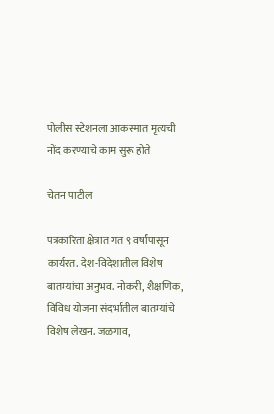पोलीस स्टेशनला आकस्मात मृत्यची नोंद करण्याचे काम सुरू होते

चेतन पाटील

पत्रकारिता क्षेत्रात गत ९ वर्षांपासून कार्यरत. देश-विदेशातील विशेष बातम्यांचा अनुभव. नोकरी, शैक्षणिक, विविध योजना संदर्भातील बातम्यांचे विशेष लेखन. जळगाव,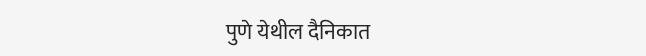पुणे येथील दैनिकात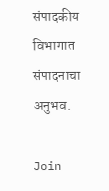संपादकीय विभागात संपादनाचा अनुभव.

Join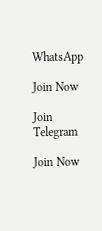WhatsApp

Join Now

Join Telegram

Join Now